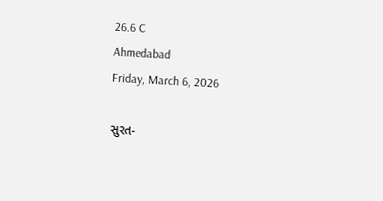26.6 C
Ahmedabad
Friday, March 6, 2026

સુરત-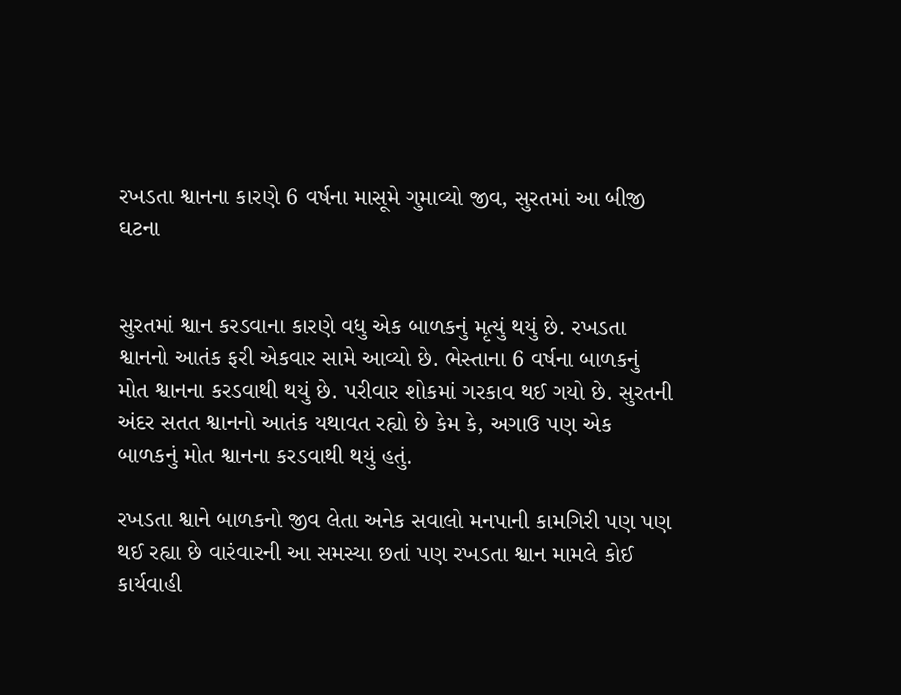રખડતા શ્વાનના કારણે 6 વર્ષના માસૂમે ગુમાવ્યો જીવ, સુરતમાં આ બીજી ઘટના


સુરતમાં શ્વાન કરડવાના કારણે વધુ એક બાળકનું મૃત્યું થયું છે. રખડતા શ્વાનનો આતંક ફરી એકવાર સામે આવ્યો છે. ભેસ્તાના 6 વર્ષના બાળકનું મોત શ્વાનના કરડવાથી થયું છે. પરીવાર શોકમાં ગરકાવ થઈ ગયો છે. સુરતની અંદર સતત શ્વાનનો આતંક યથાવત રહ્યો છે કેમ કે, અગાઉ પણ એક બાળકનું મોત શ્વાનના કરડવાથી થયું હતું.

રખડતા શ્વાને બાળકનો જીવ લેતા અનેક સવાલો મનપાની કામગિરી પણ પણ થઈ રહ્યા છે વારંવારની આ સમસ્યા છતાં પણ રખડતા શ્વાન મામલે કોઈ કાર્યવાહી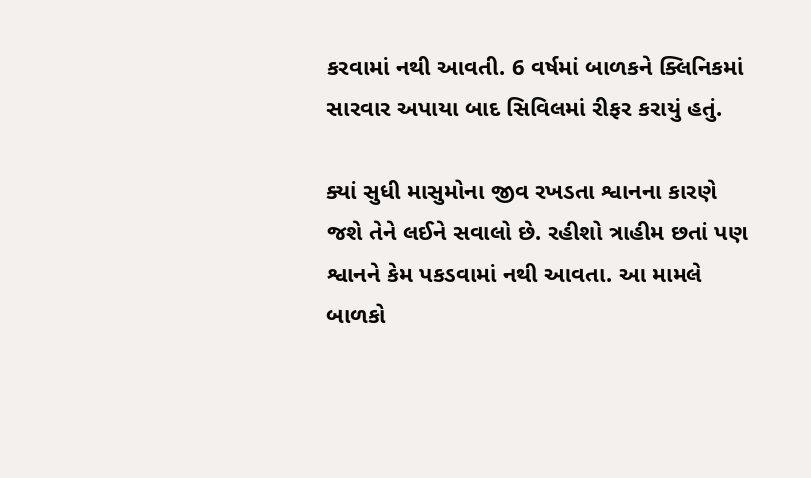કરવામાં નથી આવતી. 6 વર્ષમાં બાળકને ક્લિનિકમાં સારવાર અપાયા બાદ સિવિલમાં રીફર કરાયું હતું.

ક્યાં સુધી માસુમોના જીવ રખડતા શ્વાનના કારણે જશે તેને લઈને સવાલો છે. રહીશો ત્રાહીમ છતાં પણ શ્વાનને કેમ પકડવામાં નથી આવતા. આ મામલે બાળકો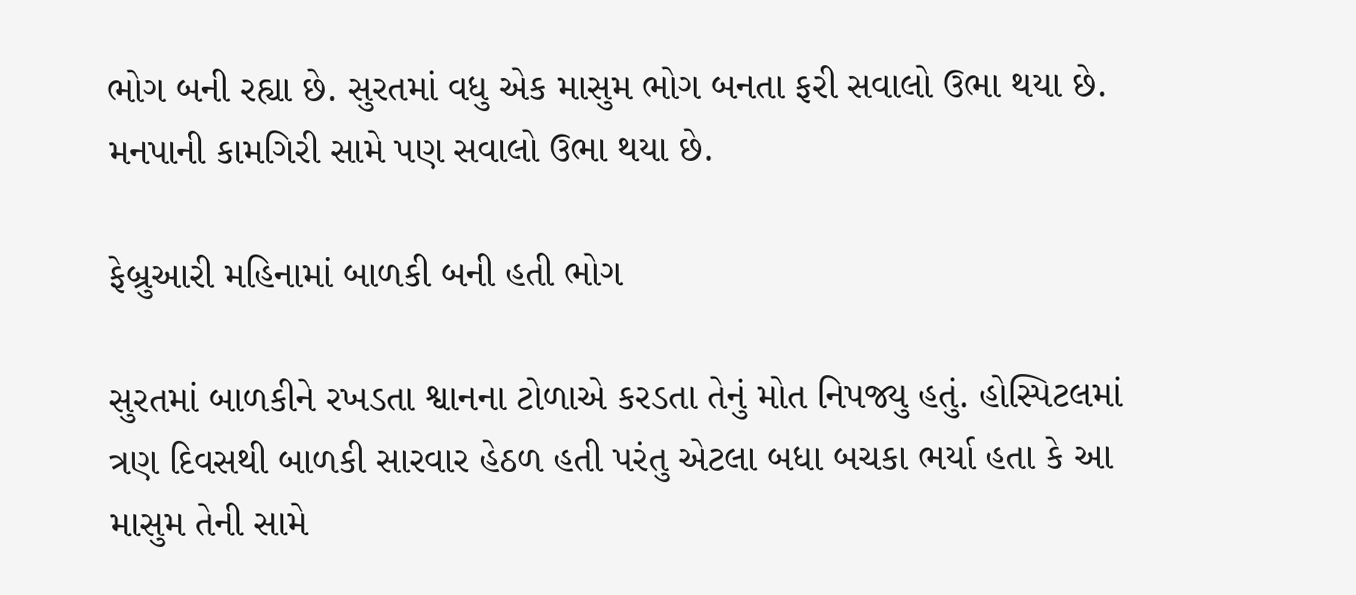ભોગ બની રહ્યા છે. સુરતમાં વધુ એક માસુમ ભોગ બનતા ફરી સવાલો ઉભા થયા છે. મનપાની કામગિરી સામે પણ સવાલો ઉભા થયા છે.

ફેબ્રુઆરી મહિનામાં બાળકી બની હતી ભોગ

સુરતમાં બાળકીને રખડતા શ્વાનના ટોળાએ કરડતા તેનું મોત નિપજ્યુ હતું. હોસ્પિટલમાં ત્રણ દિવસથી બાળકી સારવાર હેઠળ હતી પરંતુ એટલા બધા બચકા ભર્યા હતા કે આ માસુમ તેની સામે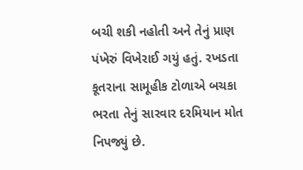બચી શકી નહોતી અને તેનું પ્રાણ પંખેરું વિખેરાઈ ગયું હતું. રખડતા કૂતરાના સામૂહીક ટોળાએ બચકા ભરતા તેનું સારવાર દરમિયાન મોત નિપજ્યું છે.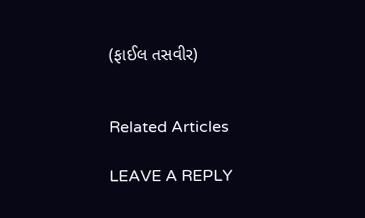(ફાઈલ તસવીર)


Related Articles

LEAVE A REPLY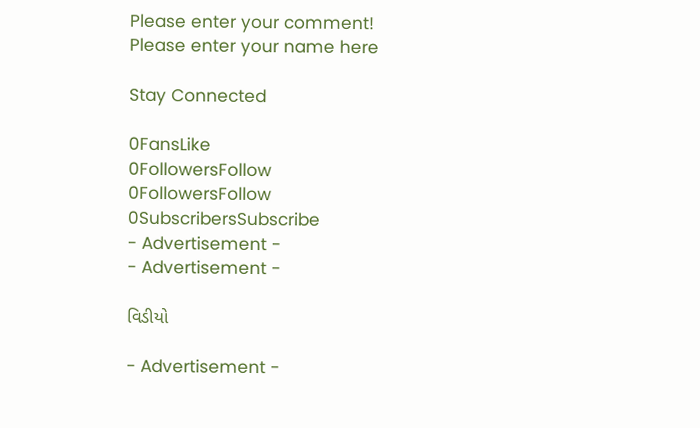Please enter your comment!
Please enter your name here

Stay Connected

0FansLike
0FollowersFollow
0FollowersFollow
0SubscribersSubscribe
- Advertisement -
- Advertisement -

વિડીયો

- Advertisement -